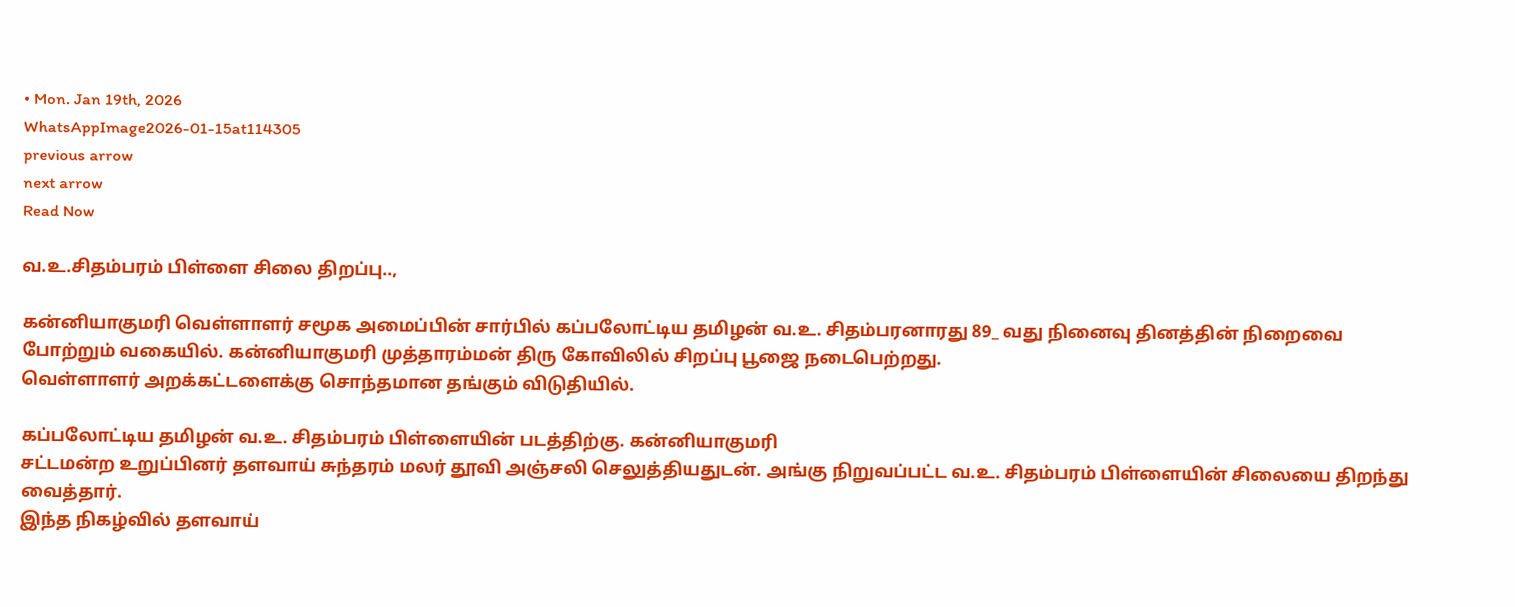• Mon. Jan 19th, 2026
WhatsAppImage2026-01-15at114305
previous arrow
next arrow
Read Now

வ.உ.சிதம்பரம் பிள்ளை சிலை திறப்பு..,

கன்னியாகுமரி வெள்ளாளர் சமூக அமைப்பின் சார்பில் கப்பலோட்டிய தமிழன் வ.உ. சிதம்பரனாரது 89_ வது நினைவு தினத்தின் நிறைவை போற்றும் வகையில். கன்னியாகுமரி முத்தாரம்மன் திரு கோவிலில் சிறப்பு பூஜை நடைபெற்றது.
வெள்ளாளர் அறக்கட்டளைக்கு சொந்தமான தங்கும் விடுதியில்.

கப்பலோட்டிய தமிழன் வ.உ. சிதம்பரம் பிள்ளையின் படத்திற்கு. கன்னியாகுமரி
சட்டமன்ற உறுப்பினர் தளவாய் சுந்தரம் மலர் தூவி அஞ்சலி செலுத்தியதுடன். அங்கு நிறுவப்பட்ட வ.உ. சிதம்பரம் பிள்ளையின் சிலையை திறந்து வைத்தார்.
இந்த நிகழ்வில் தளவாய்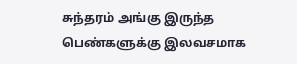சுந்தரம் அங்கு இருந்த பெண்களுக்கு இலவசமாக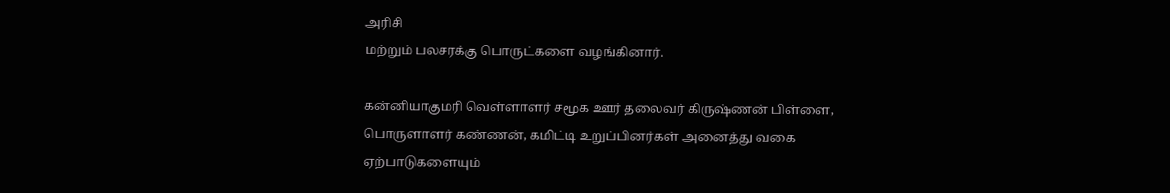அரிசி
மற்றும் பலசரக்கு பொருட்களை வழங்கினார்.

கன்னியாகுமரி வெள்ளாளர் சமூக ஊர் தலைவர் கிருஷ்ணன் பிள்ளை, பொருளாளர் கண்ணன், கமிட்டி உறுப்பினர்கள் அனைத்து வகை ஏற்பாடுகளையும்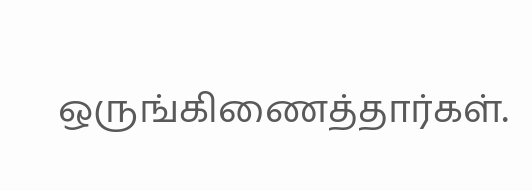ஒருங்கிணைத்தார்கள்.